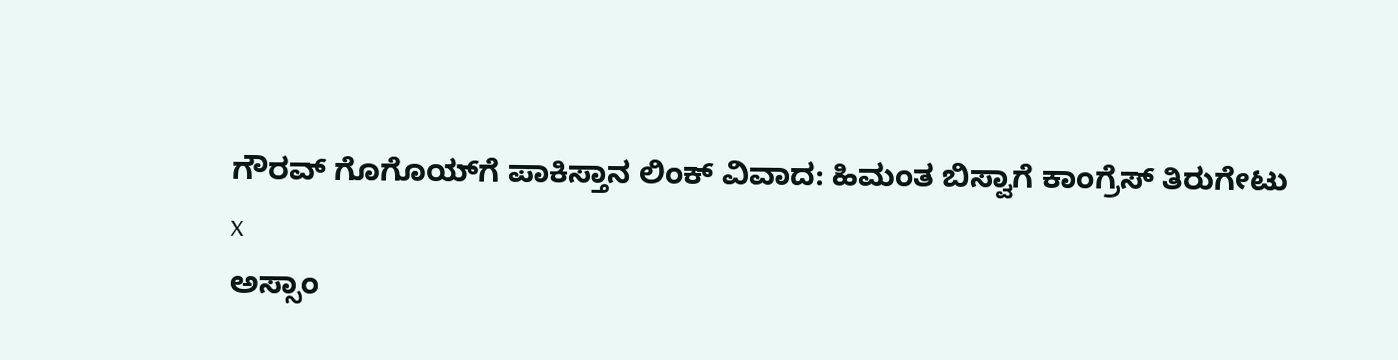ಗೌರವ್ ಗೊಗೊಯ್‌ಗೆ ಪಾಕಿಸ್ತಾನ ಲಿಂಕ್ ವಿವಾದ: ಹಿಮಂತ ಬಿಸ್ವಾಗೆ ಕಾಂಗ್ರೆಸ್‌ ತಿರುಗೇಟು
x
ಅಸ್ಸಾಂ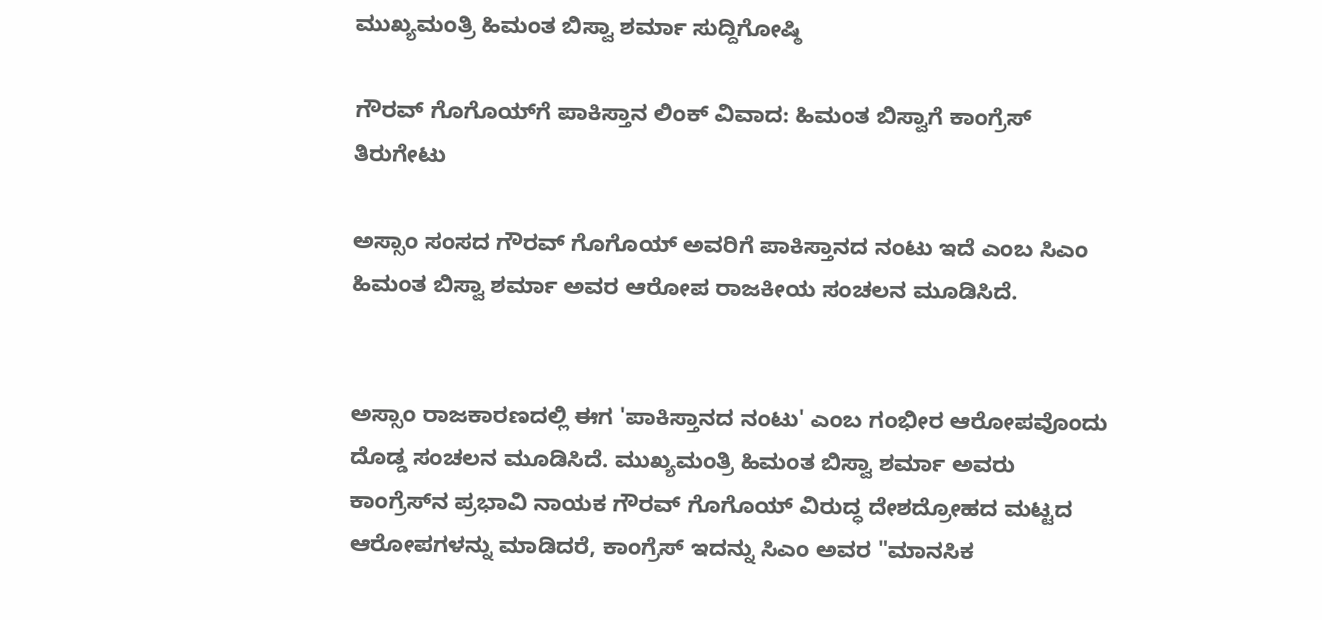ಮುಖ್ಯಮಂತ್ರಿ ಹಿಮಂತ ಬಿಸ್ವಾ ಶರ್ಮಾ ಸುದ್ದಿಗೋಷ್ಠಿ

ಗೌರವ್ ಗೊಗೊಯ್‌ಗೆ ಪಾಕಿಸ್ತಾನ ಲಿಂಕ್ ವಿವಾದ: ಹಿಮಂತ ಬಿಸ್ವಾಗೆ ಕಾಂಗ್ರೆಸ್‌ ತಿರುಗೇಟು

ಅಸ್ಸಾಂ ಸಂಸದ ಗೌರವ್ ಗೊಗೊಯ್ ಅವರಿಗೆ ಪಾಕಿಸ್ತಾನದ ನಂಟು ಇದೆ ಎಂಬ ಸಿಎಂ ಹಿಮಂತ ಬಿಸ್ವಾ ಶರ್ಮಾ ಅವರ ಆರೋಪ ರಾಜಕೀಯ ಸಂಚಲನ ಮೂಡಿಸಿದೆ.


ಅಸ್ಸಾಂ ರಾಜಕಾರಣದಲ್ಲಿ ಈಗ 'ಪಾಕಿಸ್ತಾನದ ನಂಟು' ಎಂಬ ಗಂಭೀರ ಆರೋಪವೊಂದು ದೊಡ್ಡ ಸಂಚಲನ ಮೂಡಿಸಿದೆ. ಮುಖ್ಯಮಂತ್ರಿ ಹಿಮಂತ ಬಿಸ್ವಾ ಶರ್ಮಾ ಅವರು ಕಾಂಗ್ರೆಸ್‌ನ ಪ್ರಭಾವಿ ನಾಯಕ ಗೌರವ್ ಗೊಗೊಯ್ ವಿರುದ್ಧ ದೇಶದ್ರೋಹದ ಮಟ್ಟದ ಆರೋಪಗಳನ್ನು ಮಾಡಿದರೆ, ಕಾಂಗ್ರೆಸ್ ಇದನ್ನು ಸಿಎಂ ಅವರ "ಮಾನಸಿಕ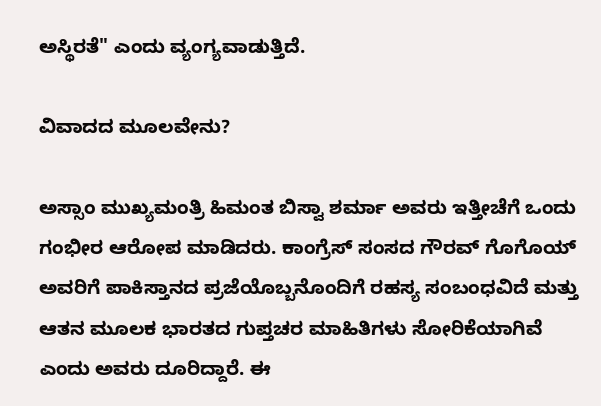ಅಸ್ಥಿರತೆ" ಎಂದು ವ್ಯಂಗ್ಯವಾಡುತ್ತಿದೆ.

ವಿವಾದದ ಮೂಲವೇನು?

ಅಸ್ಸಾಂ ಮುಖ್ಯಮಂತ್ರಿ ಹಿಮಂತ ಬಿಸ್ವಾ ಶರ್ಮಾ ಅವರು ಇತ್ತೀಚೆಗೆ ಒಂದು ಗಂಭೀರ ಆರೋಪ ಮಾಡಿದರು. ಕಾಂಗ್ರೆಸ್ ಸಂಸದ ಗೌರವ್ ಗೊಗೊಯ್ ಅವರಿಗೆ ಪಾಕಿಸ್ತಾನದ ಪ್ರಜೆಯೊಬ್ಬನೊಂದಿಗೆ ರಹಸ್ಯ ಸಂಬಂಧವಿದೆ ಮತ್ತು ಆತನ ಮೂಲಕ ಭಾರತದ ಗುಪ್ತಚರ ಮಾಹಿತಿಗಳು ಸೋರಿಕೆಯಾಗಿವೆ ಎಂದು ಅವರು ದೂರಿದ್ದಾರೆ. ಈ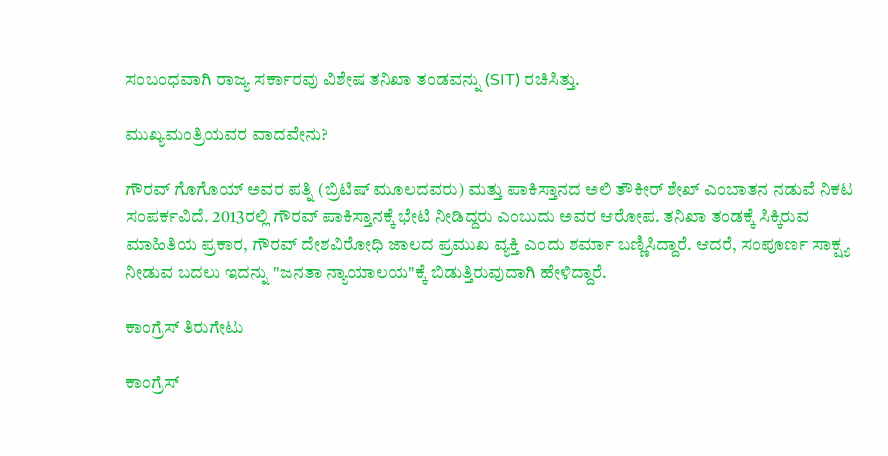ಸಂಬಂಧವಾಗಿ ರಾಜ್ಯ ಸರ್ಕಾರವು ವಿಶೇಷ ತನಿಖಾ ತಂಡವನ್ನು (SIT) ರಚಿಸಿತ್ತು.

ಮುಖ್ಯಮಂತ್ರಿಯವರ ವಾದವೇನು?

ಗೌರವ್ ಗೊಗೊಯ್ ಅವರ ಪತ್ನಿ (ಬ್ರಿಟಿಷ್ ಮೂಲದವರು) ಮತ್ತು ಪಾಕಿಸ್ತಾನದ ಅಲಿ ತೌಕೀರ್ ಶೇಖ್ ಎಂಬಾತನ ನಡುವೆ ನಿಕಟ ಸಂಪರ್ಕವಿದೆ. 2013ರಲ್ಲಿ ಗೌರವ್ ಪಾಕಿಸ್ತಾನಕ್ಕೆ ಭೇಟಿ ನೀಡಿದ್ದರು ಎಂಬುದು ಅವರ ಆರೋಪ. ತನಿಖಾ ತಂಡಕ್ಕೆ ಸಿಕ್ಕಿರುವ ಮಾಹಿತಿಯ ಪ್ರಕಾರ, ಗೌರವ್ ದೇಶವಿರೋಧಿ ಜಾಲದ ಪ್ರಮುಖ ವ್ಯಕ್ತಿ ಎಂದು ಶರ್ಮಾ ಬಣ್ಣಿಸಿದ್ದಾರೆ. ಆದರೆ, ಸಂಪೂರ್ಣ ಸಾಕ್ಷ್ಯ ನೀಡುವ ಬದಲು ಇದನ್ನು "ಜನತಾ ನ್ಯಾಯಾಲಯ"ಕ್ಕೆ ಬಿಡುತ್ತಿರುವುದಾಗಿ ಹೇಳಿದ್ದಾರೆ.

ಕಾಂಗ್ರೆಸ್‌ ತಿರುಗೇಟು

ಕಾಂಗ್ರೆಸ್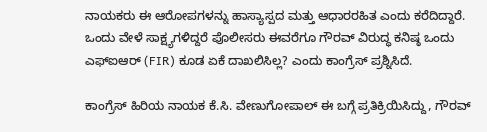ನಾಯಕರು ಈ ಆರೋಪಗಳನ್ನು ಹಾಸ್ಯಾಸ್ಪದ ಮತ್ತು ಆಧಾರರಹಿತ ಎಂದು ಕರೆದಿದ್ದಾರೆ. ಒಂದು ವೇಳೆ ಸಾಕ್ಷ್ಯಗಳಿದ್ದರೆ ಪೊಲೀಸರು ಈವರೆಗೂ ಗೌರವ್ ವಿರುದ್ಧ ಕನಿಷ್ಠ ಒಂದು ಎಫ್‌ಐಆರ್ (FIR) ಕೂಡ ಏಕೆ ದಾಖಲಿಸಿಲ್ಲ? ಎಂದು ಕಾಂಗ್ರೆಸ್ ಪ್ರಶ್ನಿಸಿದೆ.

ಕಾಂಗ್ರೆಸ್‌ ಹಿರಿಯ ನಾಯಕ ಕೆ.ಸಿ. ವೇಣುಗೋಪಾಲ್‌ ಈ ಬಗ್ಗೆ ಪ್ರತಿಕ್ರಿಯಿಸಿದ್ದು, ಗೌರವ್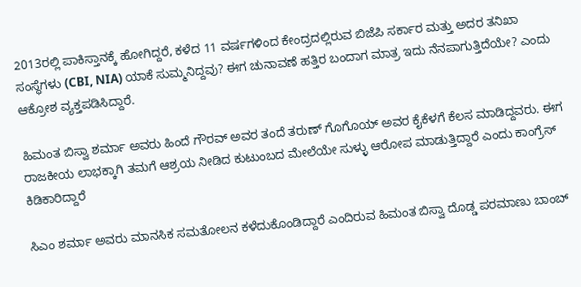2013ರಲ್ಲಿ ಪಾಕಿಸ್ತಾನಕ್ಕೆ ಹೋಗಿದ್ದರೆ, ಕಳೆದ 11 ವರ್ಷಗಳಿಂದ ಕೇಂದ್ರದಲ್ಲಿರುವ ಬಿಜೆಪಿ ಸರ್ಕಾರ ಮತ್ತು ಅದರ ತನಿಖಾ ಸಂಸ್ಥೆಗಳು (CBI, NIA) ಯಾಕೆ ಸುಮ್ಮನಿದ್ದವು? ಈಗ ಚುನಾವಣೆ ಹತ್ತಿರ ಬಂದಾಗ ಮಾತ್ರ ಇದು ನೆನಪಾಗುತ್ತಿದೆಯೇ? ಎಂದು ಆಕ್ರೋಶ ವ್ಯಕ್ತಪಡಿಸಿದ್ದಾರೆ.

ಹಿಮಂತ ಬಿಸ್ವಾ ಶರ್ಮಾ ಅವರು ಹಿಂದೆ ಗೌರವ್ ಅವರ ತಂದೆ ತರುಣ್ ಗೊಗೊಯ್ ಅವರ ಕೈಕೆಳಗೆ ಕೆಲಸ ಮಾಡಿದ್ದವರು. ಈಗ ರಾಜಕೀಯ ಲಾಭಕ್ಕಾಗಿ ತಮಗೆ ಆಶ್ರಯ ನೀಡಿದ ಕುಟುಂಬದ ಮೇಲೆಯೇ ಸುಳ್ಳು ಆರೋಪ ಮಾಡುತ್ತಿದ್ದಾರೆ ಎಂದು ಕಾಂಗ್ರೆಸ್ ಕಿಡಿಕಾರಿದ್ದಾರೆ

ಸಿಎಂ ಶರ್ಮಾ ಅವರು ಮಾನಸಿಕ ಸಮತೋಲನ ಕಳೆದುಕೊಂಡಿದ್ದಾರೆ ಎಂದಿರುವ ಹಿಮಂತ ಬಿಸ್ವಾ ದೊಡ್ಡ ಪರಮಾಣು ಬಾಂಬ್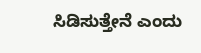ಸಿಡಿಸುತ್ತೇನೆ ಎಂದು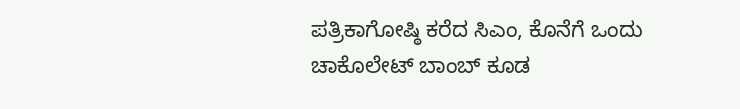ಪತ್ರಿಕಾಗೋಷ್ಠಿ ಕರೆದ ಸಿಎಂ, ಕೊನೆಗೆ ಒಂದು ಚಾಕೊಲೇಟ್ ಬಾಂಬ್ ಕೂಡ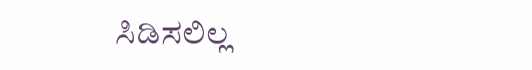ಸಿಡಿಸಲಿಲ್ಲ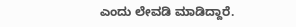ಎಂದು ಲೇವಡಿ ಮಾಡಿದ್ದಾರೆ.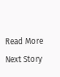Read More
Next Story